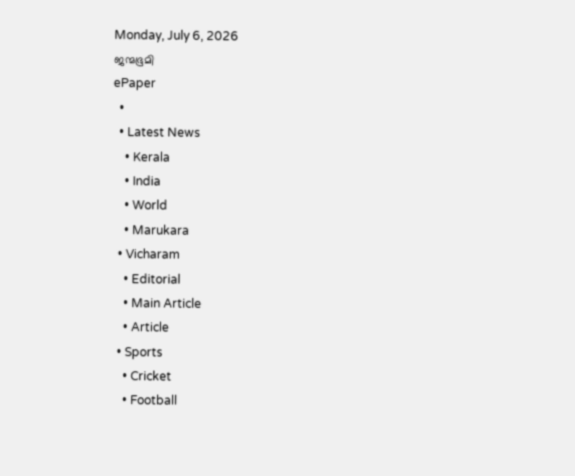Monday, July 6, 2026
ജന്മഭൂമി
ePaper
  •
  • Latest News
    • Kerala
    • India
    • World
    • Marukara
  • Vicharam
    • Editorial
    • Main Article
    • Article
  • Sports
    • Cricket
    • Football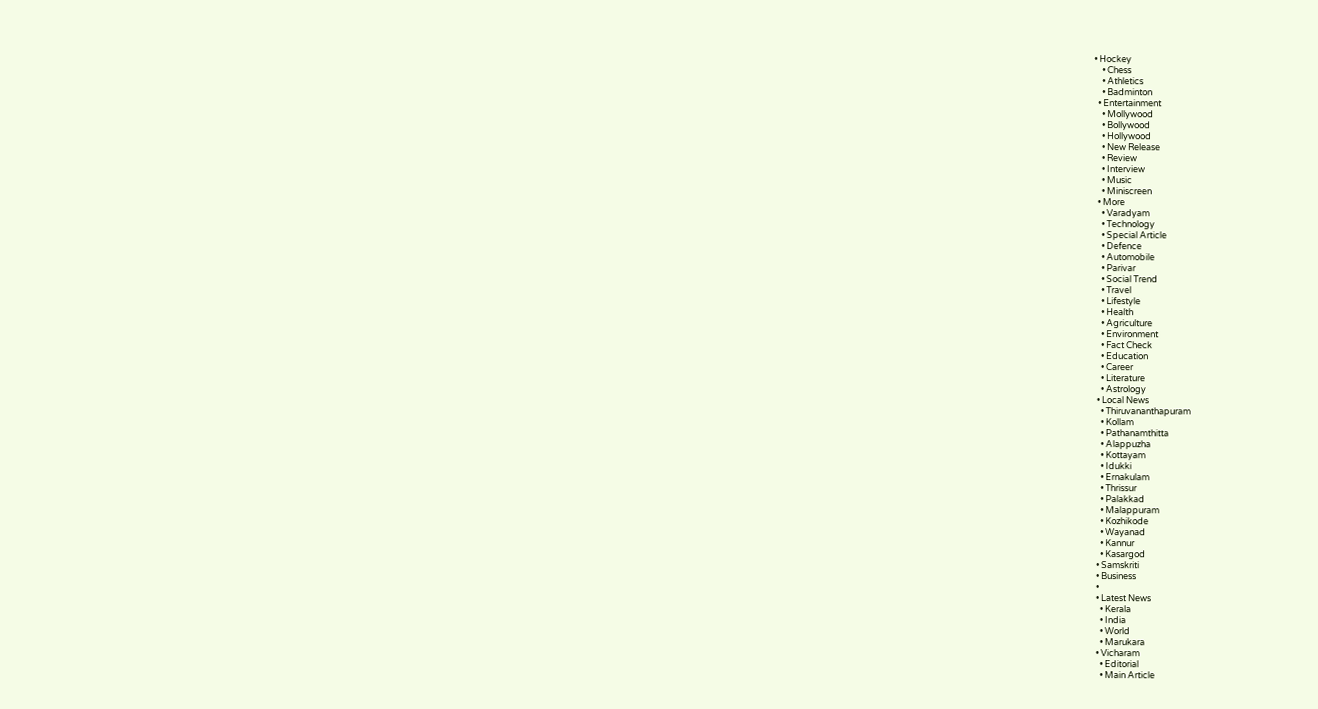• Hockey
    • Chess
    • Athletics
    • Badminton
  • Entertainment
    • Mollywood
    • Bollywood
    • Hollywood
    • New Release
    • Review
    • Interview
    • Music
    • Miniscreen
  • More
    • Varadyam
    • Technology
    • Special Article
    • Defence
    • Automobile
    • Parivar
    • Social Trend
    • Travel
    • Lifestyle
    • Health
    • Agriculture
    • Environment
    • Fact Check
    • Education
    • Career
    • Literature
    • Astrology
  • Local News
    • Thiruvananthapuram
    • Kollam
    • Pathanamthitta
    • Alappuzha
    • Kottayam
    • Idukki
    • Ernakulam
    • Thrissur
    • Palakkad
    • Malappuram
    • Kozhikode
    • Wayanad
    • Kannur
    • Kasargod
  • Samskriti
  • Business
  •
  • Latest News
    • Kerala
    • India
    • World
    • Marukara
  • Vicharam
    • Editorial
    • Main Article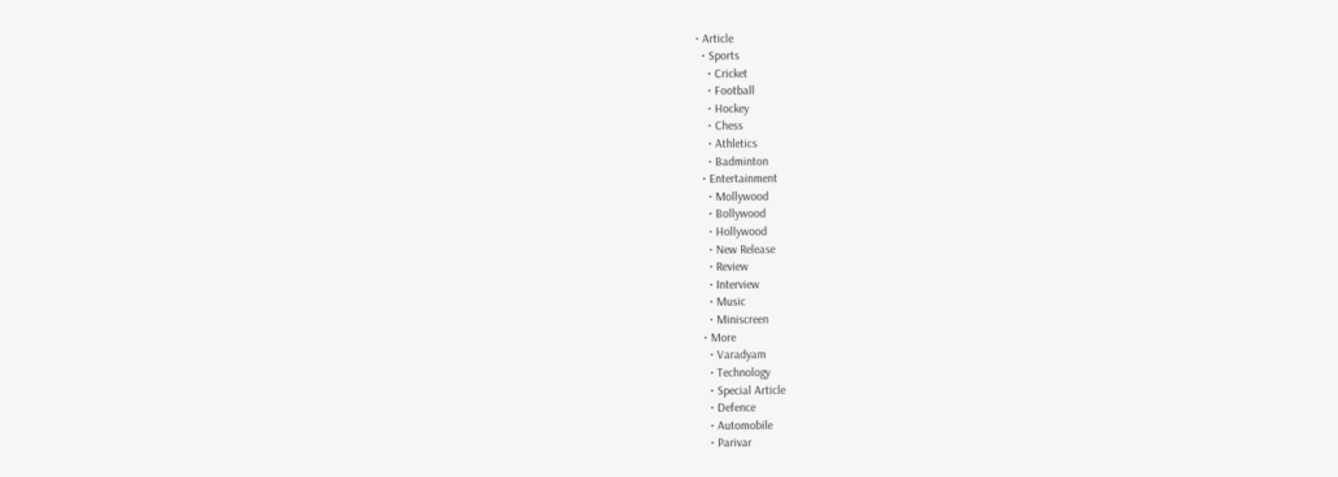• Article
  • Sports
    • Cricket
    • Football
    • Hockey
    • Chess
    • Athletics
    • Badminton
  • Entertainment
    • Mollywood
    • Bollywood
    • Hollywood
    • New Release
    • Review
    • Interview
    • Music
    • Miniscreen
  • More
    • Varadyam
    • Technology
    • Special Article
    • Defence
    • Automobile
    • Parivar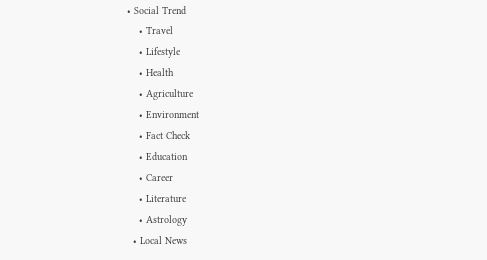• Social Trend
    • Travel
    • Lifestyle
    • Health
    • Agriculture
    • Environment
    • Fact Check
    • Education
    • Career
    • Literature
    • Astrology
  • Local News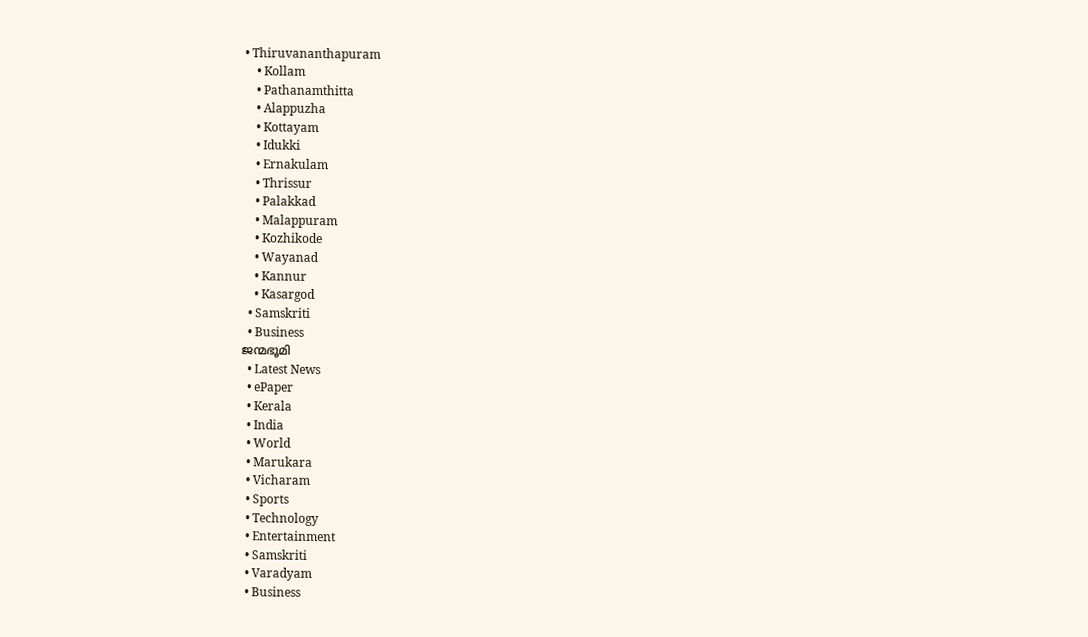• Thiruvananthapuram
    • Kollam
    • Pathanamthitta
    • Alappuzha
    • Kottayam
    • Idukki
    • Ernakulam
    • Thrissur
    • Palakkad
    • Malappuram
    • Kozhikode
    • Wayanad
    • Kannur
    • Kasargod
  • Samskriti
  • Business
ജന്മഭൂമി
  • Latest News
  • ePaper
  • Kerala
  • India
  • World
  • Marukara
  • Vicharam
  • Sports
  • Technology
  • Entertainment
  • Samskriti
  • Varadyam
  • Business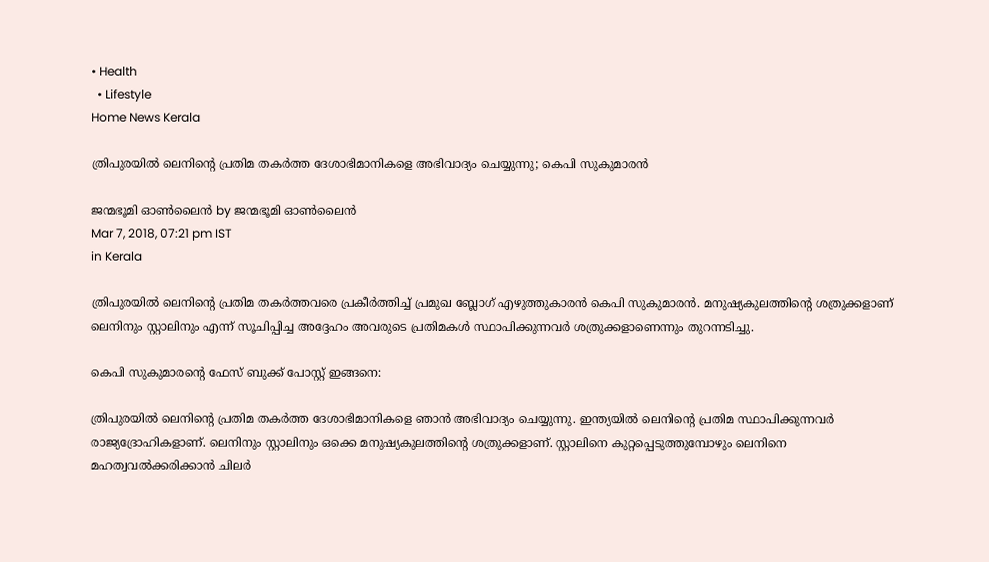• Health
  • Lifestyle
Home News Kerala

ത്രിപുരയിൽ ലെനിന്റെ പ്രതിമ തകർത്ത ദേശാഭിമാനികളെ അഭിവാദ്യം ചെയ്യുന്നു; കെപി സുകുമാരൻ

ജന്മഭൂമി ഓണ്‍ലൈന്‍ by ജന്മഭൂമി ഓണ്‍ലൈന്‍
Mar 7, 2018, 07:21 pm IST
in Kerala

ത്രിപുരയിൽ ലെനിന്റെ പ്രതിമ തകർത്തവരെ പ്രകീർത്തിച്ച് പ്രമുഖ ബ്ലോഗ് എഴുത്തുകാരൻ കെപി സുകുമാരൻ. മനുഷ്യകുലത്തിന്റെ ശത്രുക്കളാണ് ലെനിനും സ്റ്റാലിനും എന്ന് സൂചിപ്പിച്ച അദ്ദേഹം അവരുടെ പ്രതിമകൾ സ്ഥാപിക്കുന്നവർ ശത്രുക്കളാണെന്നും തുറന്നടിച്ചു.

കെപി സുകുമാരന്റെ ഫേസ് ബുക്ക് പോസ്റ്റ് ഇങ്ങനെ:

ത്രിപുരയിൽ ലെനിന്റെ പ്രതിമ തകർത്ത ദേശാഭിമാനികളെ ഞാൻ അഭിവാദ്യം ചെയ്യുന്നു. ഇന്ത്യയിൽ ലെനിന്റെ പ്രതിമ സ്ഥാപിക്കുന്നവർ രാജ്യദ്രോഹികളാ‍ണ്. ലെനിനും സ്റ്റാ‍ലിനും ഒക്കെ മനുഷ്യകുലത്തിന്റെ ശത്രുക്കളാണ്. സ്റ്റാലിനെ കുറ്റപ്പെടുത്തുമ്പോഴും ലെനിനെ മഹത്വവൽക്കരിക്കാൻ ചിലർ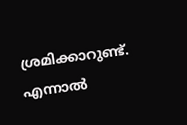ശ്രമിക്കാറുണ്ട്. എന്നാൽ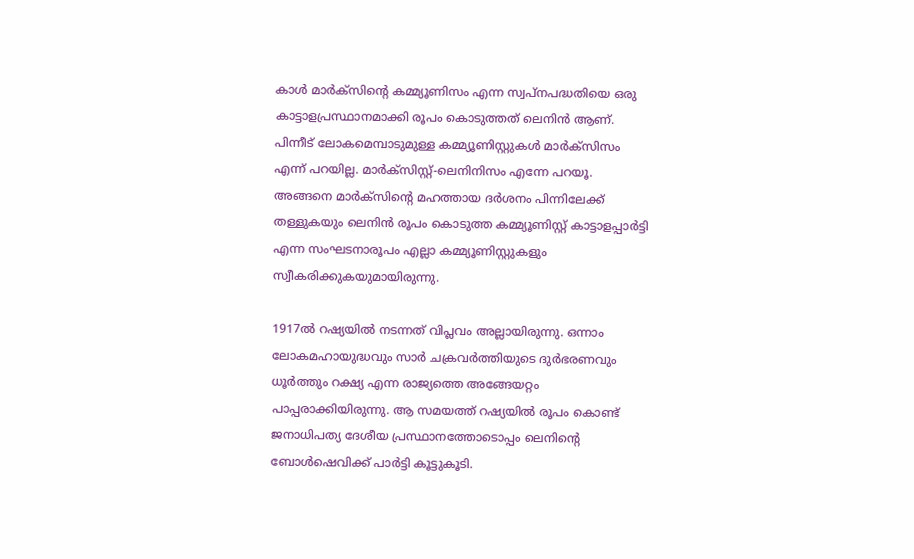കാൾ മാർക്സിന്റെ കമ്മ്യൂണിസം എന്ന സ്വപ്നപദ്ധതിയെ ഒരു കാട്ടാളപ്രസ്ഥാനമാക്കി രൂപം കൊടുത്തത് ലെനിൻ ആണ്. പിന്നീട് ലോകമെമ്പാടുമുള്ള കമ്മ്യൂണിസ്റ്റുകൾ മാർക്സിസം എന്ന് പറയില്ല. മാർക്സിസ്റ്റ്-ലെനിനിസം എന്നേ പറയൂ. അങ്ങനെ മാർക്സിന്റെ മഹത്തായ ദർശനം പിന്നിലേക്ക് തള്ളുകയും ലെനിൻ രൂപം കൊടുത്ത കമ്മ്യൂണിസ്റ്റ് കാട്ടാളപ്പാർട്ടി എന്ന സംഘടനാരൂപം എല്ലാ കമ്മ്യൂണിസ്റ്റുകളും സ്വീകരിക്കുകയുമായിരുന്നു.

1917ൽ റഷ്യയിൽ നടന്നത് വിപ്ലവം അല്ലായിരുന്നു. ഒന്നാം ലോകമഹായുദ്ധവും സാർ ചക്രവർത്തിയുടെ ദുർഭരണവും ധൂ‍ർത്തും റക്ഷ്യ എന്ന രാജ്യത്തെ അങ്ങേയറ്റം പാപ്പരാക്കിയിരുന്നു. ആ സമയത്ത് റഷ്യയിൽ രൂപം കൊണ്ട് ജനാധിപത്യ ദേശീയ പ്രസ്ഥാനത്തോടൊപ്പം ലെനിന്റെ ബോൾഷെവിക്ക് പാർട്ടി കൂട്ടുകൂടി.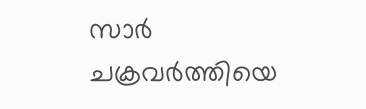സാർ ചക്രവർത്തിയെ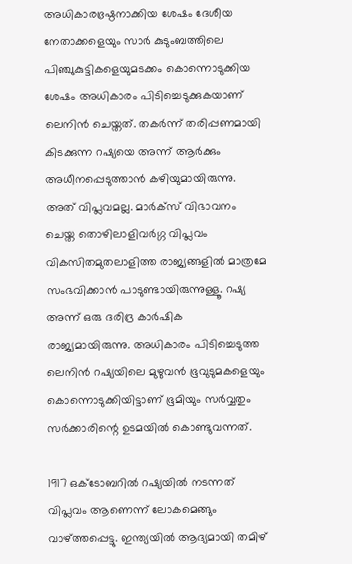അധികാരഭ്രഷ്ഠനാക്കിയ ശേഷം ദേശീയ നേതാക്കളെയും സാർ കുടുംബത്തിലെ പിഞ്ചുകുട്ടികളെയുമടക്കം കൊന്നൊടുക്കിയ ശേഷം അധികാരം പിടിച്ചെടുക്കുകയാണ് ലെനിൻ ചെയ്തത്. തകർന്ന് തരിപ്പണമായി കിടക്കുന്ന റഷ്യയെ അന്ന് ആർക്കും അധീനപ്പെടുത്താൻ കഴിയുമായിരുന്നു. അത് വിപ്ലവമല്ല. മാർക്സ് വിഭാവനം ചെയ്ത തൊഴിലാളിവർഗ്ഗ വിപ്ലവം വികസിതമുതലാളിത്ത രാജ്യങ്ങളിൽ മാത്രമേ സംഭവിക്കാൻ പാടുണ്ടായിരുന്നുള്ളൂ. റഷ്യ അന്ന് ഒരു ദരിദ്ര കാർഷിക രാജ്യമായിരുന്നു. അധികാരം പിടിച്ചെടുത്ത ലെനിൻ റഷ്യയിലെ മുഴുവൻ ഭൂവുടുമകളെയും കൊന്നൊടുക്കിയിട്ടാണ് ഭൂമിയും സർവ്വതും സർക്കാ‍രിന്റെ ഉടമയിൽ കൊണ്ടുവന്നത്.

1917 ഒക്ടോബറിൽ റഷ്യയിൽ നടന്നത് വിപ്ലവം ആണെന്ന് ലോകമെങ്ങും വാഴ്‌ത്തപ്പെട്ടു. ഇന്ത്യയിൽ ആദ്യമായി തമിഴ്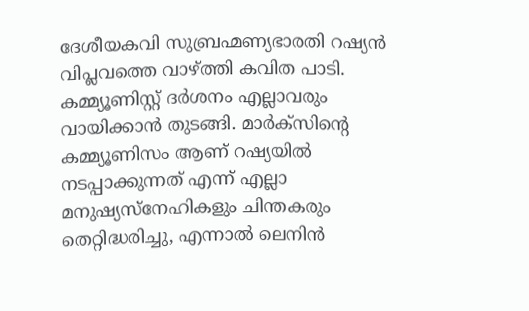ദേശീയകവി സുബ്രഹ്മണ്യഭാരതി റഷ്യൻ വിപ്ലവത്തെ വാഴ്‌ത്തി കവിത പാടി. കമ്മ്യൂണിസ്റ്റ് ദർശനം എല്ലാവരും വായിക്കാൻ തുടങ്ങി. മാർക്സിന്റെ കമ്മ്യൂണിസം ആണ് റഷ്യയിൽ നടപ്പാക്കുന്നത് എന്ന് എല്ലാ മനുഷ്യസ്നേഹികളും ചിന്തകരും തെറ്റിദ്ധരിച്ചു, എന്നാൽ ലെനിൻ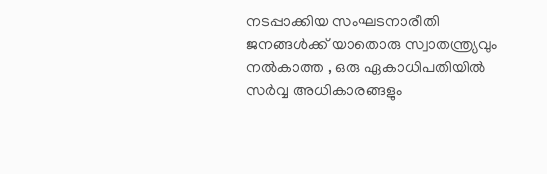നടപ്പാക്കിയ സംഘടനാരീതി ജനങ്ങൾക്ക് യാതൊരു സ്വാ‍തന്ത്ര്യവും നൽകാത്ത , ഒരു ഏകാധിപതിയിൽ സർവ്വ അധികാരങ്ങളും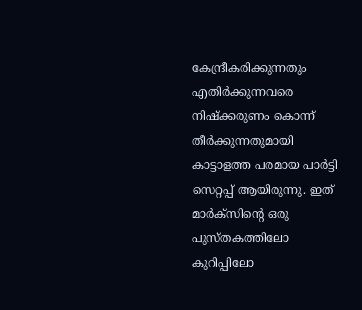കേന്ദ്രീകരിക്കുന്നതും എതിർക്കുന്നവരെ നിഷ്ക്കരുണം കൊന്ന് തീർക്കുന്നതുമായി കാട്ടാളത്ത പരമായ പാർട്ടി സെറ്റപ്പ് ആയിരുന്നു. ഇത് മാർക്സിന്റെ ഒരു പുസ്തകത്തിലോ കുറിപ്പിലോ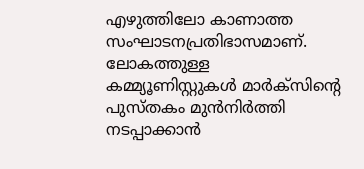എഴുത്തിലോ കാണാത്ത സംഘാടനപ്രതിഭാസമാണ്. ലോകത്തുള്ള കമ്മ്യൂണിസ്റ്റുകൾ മാർക്സിന്റെ പുസ്തകം മുൻ‌നിർത്തി നടപ്പാക്കാൻ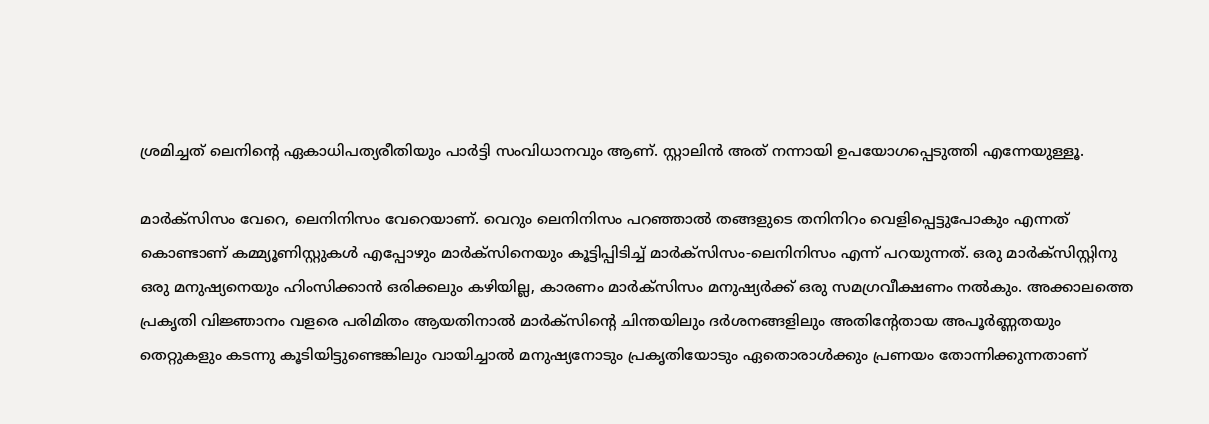ശ്രമിച്ചത് ലെനിന്റെ ഏകാധിപത്യരീതിയും പാർട്ടി സംവിധാനവും ആണ്. സ്റ്റാലിൻ അത് നന്നായി ഉപയോഗപ്പെടുത്തി എന്നേയുള്ളൂ.

മാർക്സിസം വേറെ, ലെനിനിസം വേറെയാണ്. വെറും ലെനിനിസം പറഞ്ഞാൽ തങ്ങളുടെ തനിനിറം വെളിപ്പെട്ടുപോകും എന്നത് കൊണ്ടാ‍ണ് കമ്മ്യൂണിസ്റ്റുകൾ എപ്പോഴും മാർക്സിനെയും കൂട്ടിപ്പിടിച്ച് മാർക്സിസം-ലെനിനിസം എന്ന് പറയുന്നത്. ഒരു മാർക്സിസ്റ്റിനു ഒരു മനുഷ്യനെയും ഹിംസിക്കാൻ ഒരിക്കലും കഴിയില്ല, കാരണം മാർക്സിസം മനുഷ്യർക്ക് ഒരു സമഗ്രവീക്ഷണം നൽകും. അക്കാലത്തെ പ്രകൃതി വിജ്ഞാനം വളരെ പരിമിതം ആയതിനാൽ മാർക്സിന്റെ ചിന്തയിലും ദർശനങ്ങളിലും അതിന്റേതായ അപൂർണ്ണതയും തെറ്റുകളും കടന്നു കൂടിയിട്ടുണ്ടെങ്കിലും വായിച്ചാൽ മനുഷ്യനോടും പ്രകൃതിയോടും ഏതൊരാൾക്കും പ്രണയം തോന്നിക്കുന്നതാണ്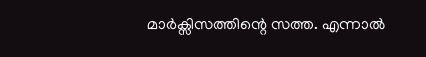മാർക്സിസത്തിന്റെ സത്ത. എന്നാൽ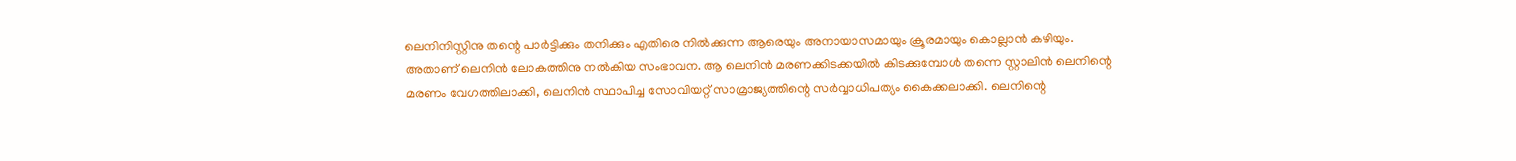ലെനിനിസ്റ്റിനു തന്റെ പാർട്ടിക്കും തനിക്കും എതിരെ നിൽക്കുന്ന ആരെയും അനായാസമായും ക്രൂരമായും കൊല്ലാൻ കഴിയും. അതാ‍ണ് ലെനിൻ ലോകത്തിനു നൽകിയ സംഭാവന. ആ ലെനിൻ മരണക്കിടക്കയിൽ കിടക്കുമ്പോൾ തന്നെ സ്റ്റാലിൻ ലെനിന്റെ മരണം വേഗത്തിലാക്കി, ലെനിൻ സ്ഥാപിച്ച സോവിയറ്റ് സാമ്രാജ്യത്തിന്റെ സർവ്വാ‍ധിപത്യം കൈക്കലാക്കി. ലെനിന്റെ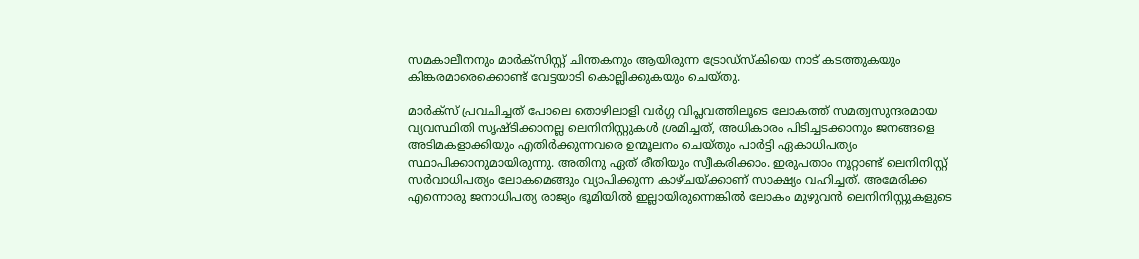സമകാലീനനും മാർക്സിസ്റ്റ് ചിന്തകനും ആയിരുന്ന ട്രോഡ്‌സ്കിയെ നാട് കടത്തുകയും കിങ്കരമാരെക്കൊണ്ട് വേട്ടയാടി കൊല്ലിക്കുകയും ചെയ്തു.

മാർക്സ് പ്രവചിച്ചത് പോലെ തൊഴിലാളി വർഗ്ഗ വിപ്ലവത്തിലൂടെ ലോകത്ത് സമത്വസുന്ദരമായ വ്യവസ്ഥിതി സൃഷ്ടിക്കാനല്ല ലെനിനിസ്റ്റുകൾ ശ്രമിച്ചത്, അധികാരം പിടിച്ചടക്കാനും ജനങ്ങളെ അടിമകളാക്കിയും എതിർക്കുന്നവരെ ഉന്മൂലനം ചെയ്തും പാർട്ടി ഏകാധിപത്യം സ്ഥാപിക്കാനുമാ‍യിരുന്നു. അതിനു ഏത് രീതിയും സ്വീകരിക്കാം. ഇരുപതാം നൂറ്റാണ്ട് ലെനിനിസ്റ്റ് സർവാധിപത്യം ലോകമെങ്ങും വ്യാപിക്കുന്ന കാഴ്ചയ്‌ക്കാണ് സാക്ഷ്യം വഹിച്ചത്. അമേരിക്ക എന്നൊരു ജനാധിപത്യ രാ‍ജ്യം ഭൂമിയിൽ ഇല്ലായിരുന്നെങ്കിൽ ലോകം മുഴുവൻ ലെനിനിസ്റ്റുകളുടെ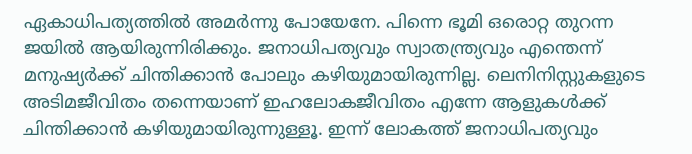ഏകാധിപത്യത്തിൽ അമർന്നു പോയേനേ. പിന്നെ ഭൂമി ഒരൊറ്റ തുറന്ന ജയിൽ ആയിരുന്നിരിക്കും. ജനാധിപത്യവും സ്വാതന്ത്ര്യവും എന്തെന്ന് മനുഷ്യർക്ക് ചിന്തിക്കാൻ പോലും കഴിയുമായിരുന്നില്ല. ലെനിനിസ്റ്റുകളുടെ അടിമജീവിതം തന്നെയാണ് ഇഹലോകജീവിതം എന്നേ ആളുകൾക്ക് ചിന്തിക്കാൻ കഴിയുമായിരുന്നുള്ളൂ. ഇന്ന് ലോകത്ത് ജനാധിപത്യവും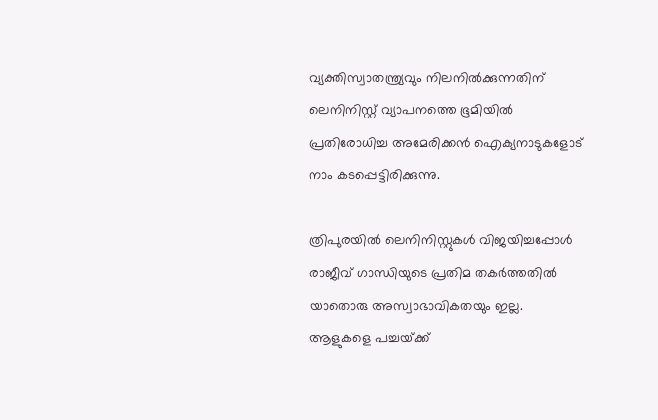വ്യക്തിസ്വാതന്ത്ര്യവും നിലനിൽക്കുന്നതിന് ലെനിനിസ്റ്റ് വ്യാപനത്തെ ഭൂമിയിൽ പ്രതിരോധിച്ച അമേരിക്കൻ ഐക്യനാടുകളോട് നാം കടപ്പെട്ടിരിക്കുന്നു.

ത്രിപുരയിൽ ലെനിനിസ്റ്റുകൾ വിജയിച്ചപ്പോൾ രാജീവ് ഗാന്ധിയുടെ പ്രതിമ തകർത്തതിൽ യാതൊരു അസ്വാഭാ‍വികതയും ഇല്ല. ആളുകളെ പച്ചയ്‌ക്ക്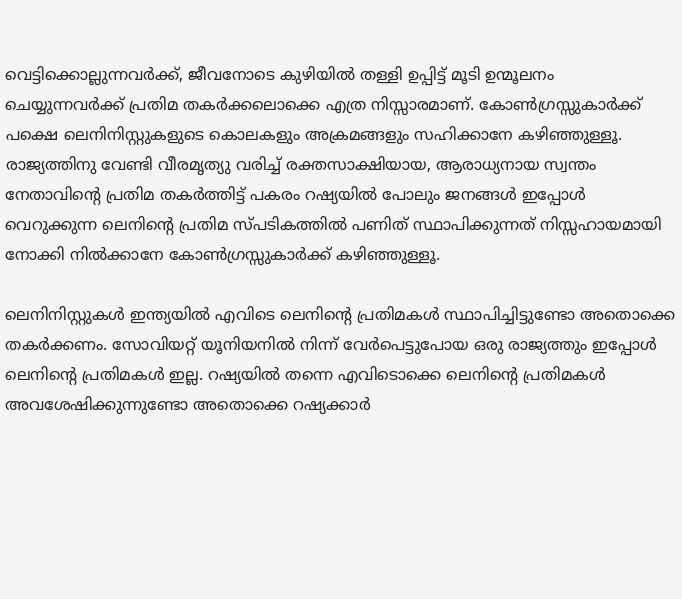വെട്ടിക്കൊല്ലുന്നവർക്ക്, ജീവനോടെ കുഴിയിൽ തള്ളി ഉപ്പിട്ട് മൂടി ഉന്മൂലനം ചെയ്യുന്നവർക്ക് പ്രതിമ തകർക്കലൊക്കെ എത്ര നിസ്സാ‍രമാണ്. കോൺഗ്രസ്സുകാർക്ക് പക്ഷെ ലെനിനിസ്റ്റുകളുടെ കൊലകളും അക്രമങ്ങളും സഹിക്കാനേ കഴിഞ്ഞുള്ളൂ. രാജ്യത്തിനു വേണ്ടി വീരമൃത്യു വരിച്ച് രക്തസാക്ഷിയായ, ആരാധ്യനായ സ്വന്തം നേതാവിന്റെ പ്രതിമ തകർത്തിട്ട് പകരം റഷ്യയിൽ പോലും ജനങ്ങൾ ഇപ്പോൾ വെറുക്കുന്ന ലെനിന്റെ പ്രതിമ സ്പടികത്തിൽ പണിത് സ്ഥാപിക്കുന്നത് നിസ്സഹായമായി നോക്കി നിൽക്കാനേ കോൺഗ്രസ്സുകാർക്ക് കഴിഞ്ഞുള്ളൂ.

ലെനിനിസ്റ്റുകൾ ഇന്ത്യയിൽ എവിടെ ലെനിന്റെ പ്രതിമകൾ സ്ഥാപിച്ചിട്ടുണ്ടോ അതൊക്കെ തകർക്കണം. സോവിയറ്റ് യൂനിയനിൽ നിന്ന് വേർപെട്ടുപോയ ഒരു രാജ്യത്തും ഇപ്പോൾ ലെനിന്റെ പ്രതിമകൾ ഇല്ല. റഷ്യയിൽ തന്നെ എവിടൊക്കെ ലെനിന്റെ പ്രതിമകൾ അവശേഷിക്കുന്നുണ്ടോ അതൊക്കെ റഷ്യക്കാർ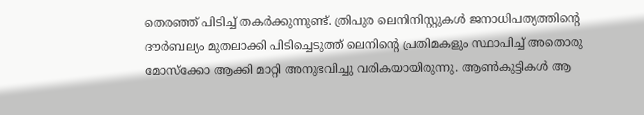തെരഞ്ഞ് പിടിച്ച് തകർക്കുന്നുണ്ട്. ത്രിപുര ലെനിനിസ്റ്റുകൾ ജനാധിപത്യത്തിന്റെ ദൗർബല്യം മുതലാക്കി പിടിച്ചെടുത്ത് ലെനിന്റെ പ്രതിമകളും സ്ഥാപിച്ച് അതൊരു മോസ്‌ക്കോ ആക്കി മാറ്റി അനുഭവിച്ചു വരികയായിരുന്നു. ആൺ‌കുട്ടികൾ ആ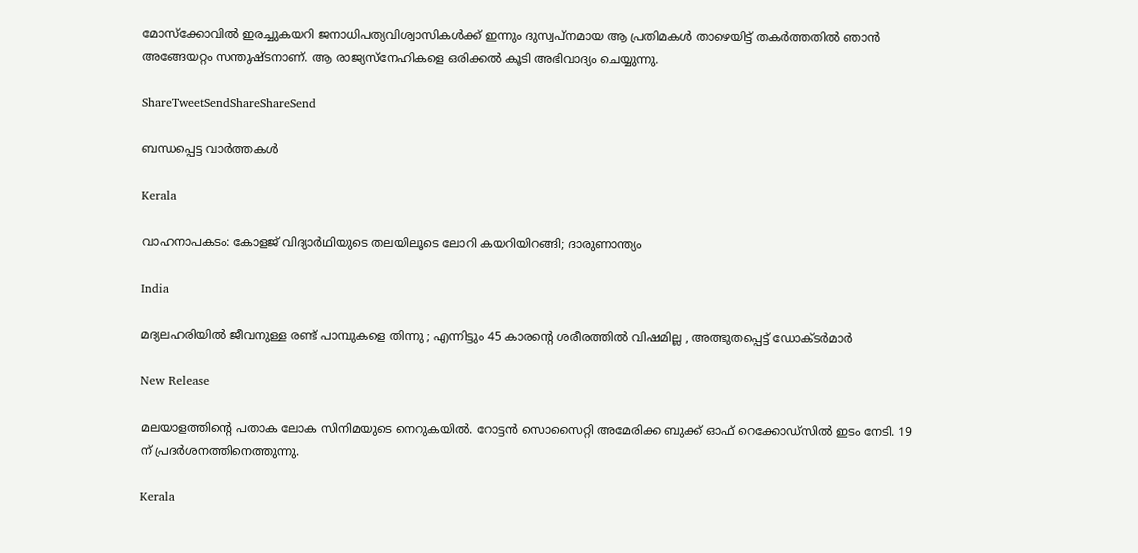മോസ്‌ക്കോവിൽ ഇരച്ചുകയറി ജനാധിപത്യവിശ്വാസികൾക്ക് ഇന്നും ദുസ്വപ്നമായ ആ പ്രതിമകൾ താഴെയിട്ട് തകർത്തതിൽ ഞാൻ അങ്ങേയറ്റം സന്തുഷ്ടനാണ്. ആ രാജ്യസ്നേഹികളെ ഒരിക്കൽ കൂടി അഭിവാദ്യം ചെയ്യുന്നു.

ShareTweetSendShareShareSend

ബന്ധപ്പെട്ട വാര്‍ത്തകള്‍

Kerala

വാഹനാപകടം: കോളജ് വിദ്യാര്‍ഥിയുടെ തലയിലൂടെ ലോറി കയറിയിറങ്ങി; ദാരുണാന്ത്യം

India

മദ്യലഹരിയിൽ ജീവനുള്ള രണ്ട് പാമ്പുകളെ തിന്നു ; എന്നിട്ടും 45 കാരന്റെ ശരീരത്തിൽ വിഷമില്ല , അത്ഭുതപ്പെട്ട് ഡോക്ടർമാർ

New Release

മലയാളത്തിന്റെ പതാക ലോക സിനിമയുടെ നെറുകയിൽ. റോട്ടൻ സൊസൈറ്റി അമേരിക്ക ബുക്ക് ഓഫ് റെക്കോഡ്‌സിൽ ഇടം നേടി. 19 ന് പ്രദർശനത്തിനെത്തുന്നു.

Kerala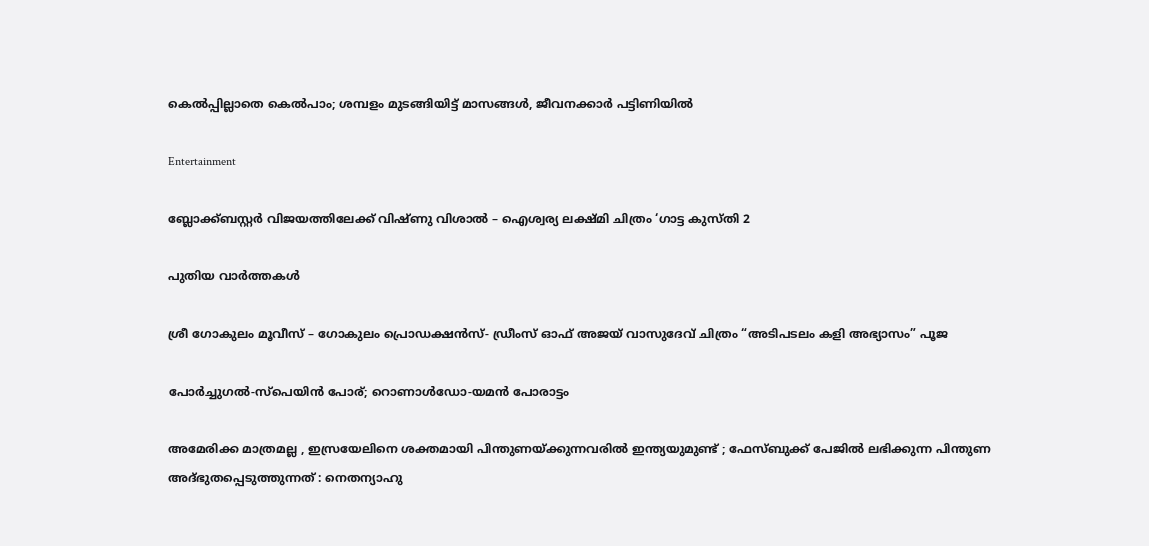കെല്‍പ്പില്ലാതെ കെല്‍പാം; ശമ്പളം മുടങ്ങിയിട്ട് മാസങ്ങള്‍, ജീവനക്കാര്‍ പട്ടിണിയില്‍

Entertainment

ബ്ലോക്ക്ബസ്റ്റർ വിജയത്തിലേക്ക് വിഷ്ണു വിശാൽ – ഐശ്വര്യ ലക്ഷ്മി ചിത്രം ‘ഗാട്ട കുസ്തി 2

പുതിയ വാര്‍ത്തകള്‍

ശ്രീ ഗോകുലം മൂവീസ് – ഗോകുലം പ്രൊഡക്ഷൻസ്- ഡ്രീംസ് ഓഫ് അജയ് വാസുദേവ് ചിത്രം “അടിപടലം കളി അഭ്യാസം” പൂജ

പോര്‍ച്ചുഗല്‍-സ്‌പെയിന്‍ പോര്; റൊണാള്‍ഡോ-യമന്‍ പോരാട്ടം

അമേരിക്ക മാത്രമല്ല , ഇസ്രയേലിനെ ശക്തമായി പിന്തുണയ്‌ക്കുന്നവരിൽ ഇന്ത്യയുമുണ്ട് ; ഫേസ്ബുക്ക് പേജിൽ ലഭിക്കുന്ന പിന്തുണ അദ്ഭുതപ്പെടുത്തുന്നത് : നെതന്യാഹു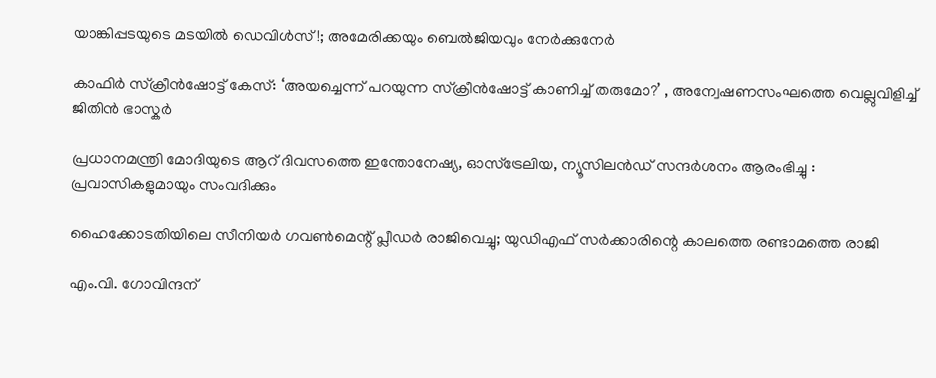യാങ്കിപ്പടയുടെ മടയില്‍ ഡെവിള്‍സ്!; അമേരിക്കയും ബെല്‍ജിയവും നേര്‍ക്കുനേര്‍

കാഫിർ സ്ക്രീൻഷോട്ട് കേസ്: ‘അയച്ചെന്ന് പറയുന്ന സ്ക്രീൻഷോട്ട് കാണിച്ച് തരുമോ?’ , അന്വേഷണസംഘത്തെ വെല്ലുവിളിച്ച് ജിതിൻ ഭാസ്കർ

പ്രധാനമന്ത്രി മോദിയുടെ ആറ് ദിവസത്തെ ഇന്തോനേഷ്യ, ഓസ്‌ട്രേലിയ, ന്യൂസിലൻഡ് സന്ദർശനം ആരംഭിച്ചു : പ്രവാസികളുമായും സംവദിക്കും

ഹൈക്കോടതിയിലെ സീനിയർ ഗവൺമെന്റ് പ്ലീഡർ രാജിവെച്ചു; യുഡിഎഫ് സര്‍ക്കാരിന്റെ കാലത്തെ രണ്ടാമത്തെ രാജി

എം.വി. ഗോവിന്ദന്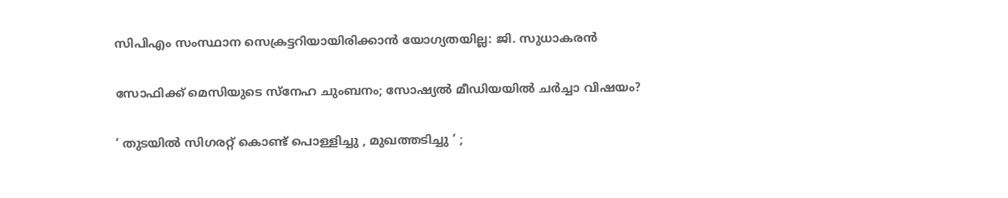സിപിഎം സംസ്ഥാന സെക്രട്ടറിയായിരിക്കാൻ യോഗ്യതയില്ല: ജി. സുധാകരൻ

സോഫിക്ക് മെസിയുടെ സ്‌നേഹ ചുംബനം; സോഷ്യല്‍ മീഡിയയില്‍ ചര്‍ച്ചാ വിഷയം?

‘ തുടയിൽ സിഗരറ്റ് കൊണ്ട് പൊള്ളിച്ചു , മുഖത്തടിച്ചു ‘ ;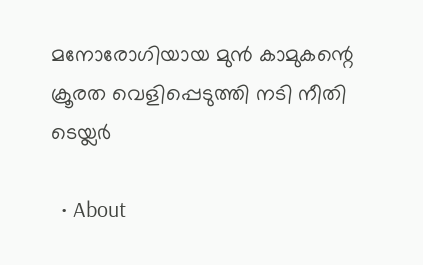മനോരോഗിയായ മുൻ കാമുകന്റെ ക്രൂരത വെളിപ്പെടുത്തി നടി നീതി ടെയ്ലർ

  • About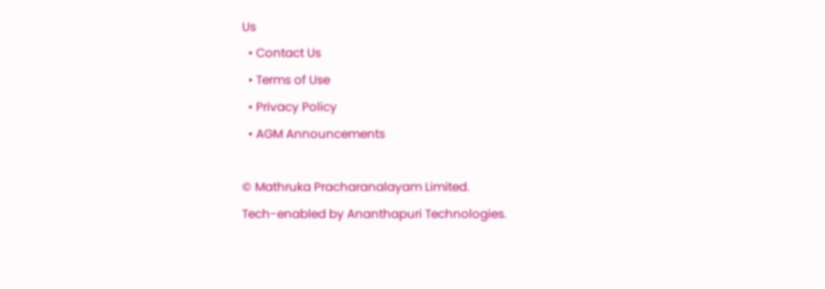Us
  • Contact Us
  • Terms of Use
  • Privacy Policy
  • AGM Announcements

© Mathruka Pracharanalayam Limited.
Tech-enabled by Ananthapuri Technologies.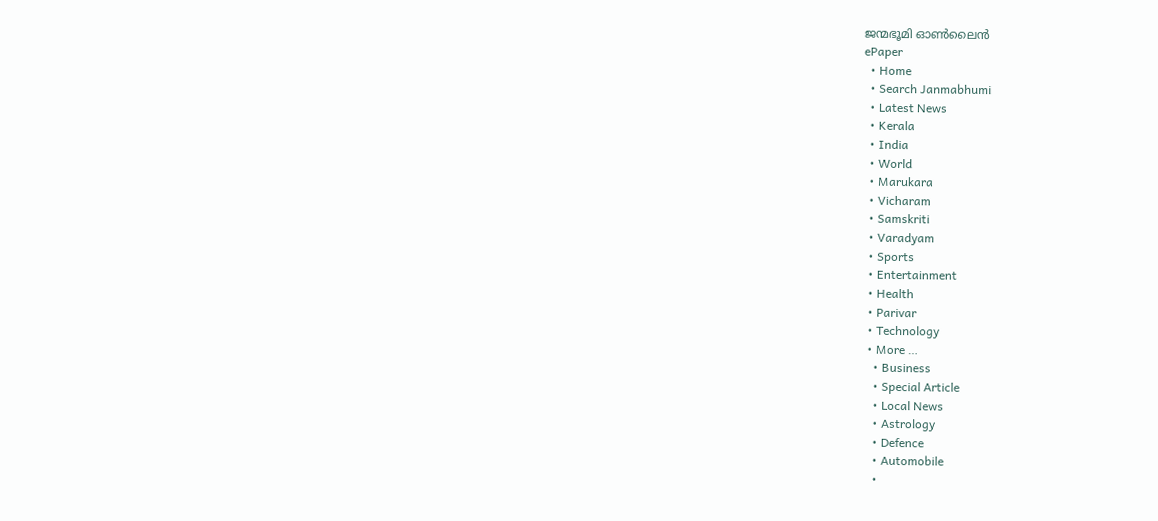ജന്മഭൂമി ഓണ്‍ലൈന്‍
ePaper
  • Home
  • Search Janmabhumi
  • Latest News
  • Kerala
  • India
  • World
  • Marukara
  • Vicharam
  • Samskriti
  • Varadyam
  • Sports
  • Entertainment
  • Health
  • Parivar
  • Technology
  • More …
    • Business
    • Special Article
    • Local News
    • Astrology
    • Defence
    • Automobile
    •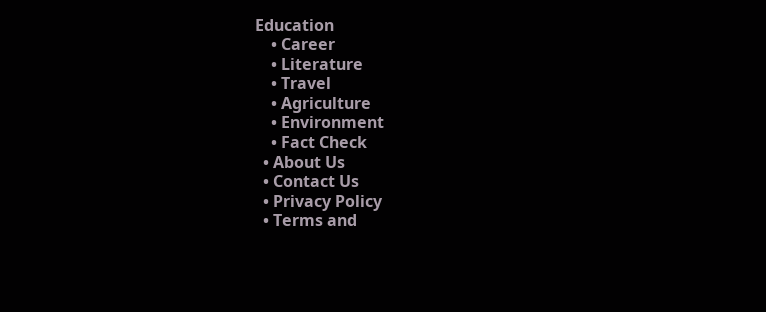Education
    • Career
    • Literature
    • Travel
    • Agriculture
    • Environment
    • Fact Check
  • About Us
  • Contact Us
  • Privacy Policy
  • Terms and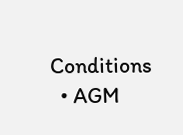Conditions
  • AGM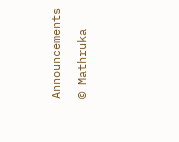Announcements

© Mathruka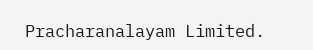Pracharanalayam Limited.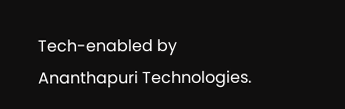Tech-enabled by Ananthapuri Technologies.